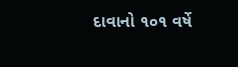દાવાનો ૧૦૧ વર્ષે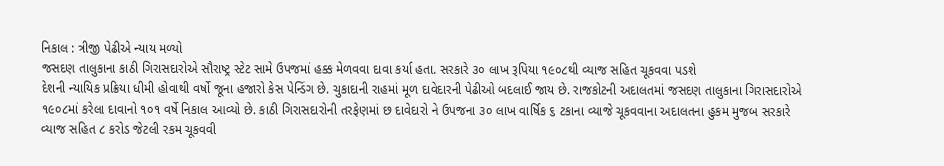નિકાલ : ત્રીજી પેઢીએ ન્યાય મળ્યો
જસદણ તાલુકાના કાઠી ગિરાસદારોએ સૌરાષ્ટ્ર સ્ટેટ સામે ઉપજમાં હક્ક મેળવવા દાવા કર્યા હતા. સરકારે ૩૦ લાખ રૂપિયા ૧૯૦૮થી વ્યાજ સહિત ચૂકવવા પડશે
દેશની ન્યાયિક પ્રક્રિયા ધીમી હોવાથી વર્ષો જૂના હજારો કેસ પેન્ડિંગ છે. ચુકાદાની રાહમાં મૂળ દાવેદારની પેઢીઓ બદલાઈ જાય છે. રાજકોટની અદાલતમાં જસદણ તાલુકાના ગિરાસદારોએ ૧૯૦૮માં કરેલા દાવાનો ૧૦૧ વર્ષે નિકાલ આવ્યો છે. કાઠી ગિરાસદારોની તરફેણમાં છ દાવેદારો ને ઉપજના ૩૦ લાખ વાર્ષિક ૬ ટકાના વ્યાજે ચૂકવવાના અદાલતના હુકમ મુજબ સરકારે વ્યાજ સહિત ૮ કરોડ જેટલી રકમ ચૂકવવી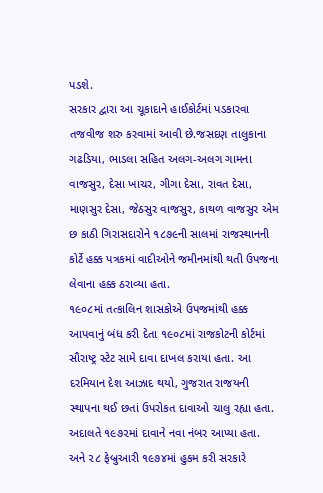પડશે.
સરકાર દ્વારા આ ચૂકાદાને હાઈકોર્ટમાં પડકારવા તજવીજ શરુ કરવામાં આવી છે.જસદણ તાલુકાના ગઢડિયા, ભાડલા સહિત અલગ-અલગ ગામના વાજસુર, દેસા ખાચર, ગીગા દેસા, રાવત દેસા, માણસુર દેસા, જેઠસુર વાજસુર, કાથળ વાજસુર એમ છ કાઠી ગિરાસદારોને ૧૮૭૯ની સાલમાં રાજસ્થાનની કોર્ટે હક્ક પત્રકમાં વાદીઓને જમીનમાંથી થતી ઉપજના લેવાના હક્ક ઠરાવ્યા હતા.
૧૯૦૮માં તત્કાલિન શાસકોએ ઉપજમાંથી હક્ક આપવાનું બંધ કરી દેતા ૧૯૦૮માં રાજકોટની કોર્ટમાં સૌરાષ્ટ્ર સ્ટેટ સામે દાવા દાખલ કરાયા હતા. આ દરમિયાન દેશ આઝાદ થયો, ગુજરાત રાજયની સ્થાપના થઈ છતાં ઉપરોકત દાવાઓ ચાલુ રહ્યા હતા. અદાલતે ૧૯૭૨માં દાવાને નવા નંબર આપ્યા હતા.
અને ૨૮ ફેબ્રુઆરી ૧૯૭૪માં હુકમ કરી સરકારે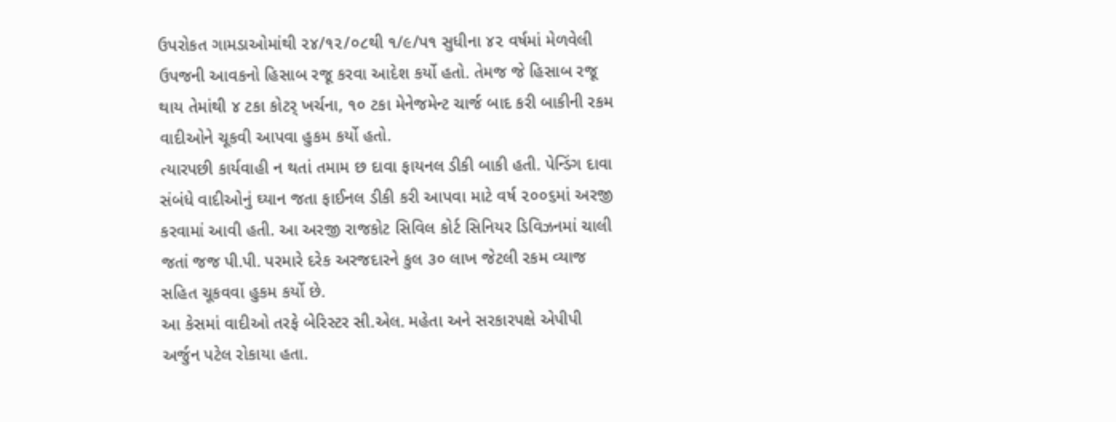ઉપરોકત ગામડાઓમાંથી ૨૪/૧૨/૦૮થી ૧/૯/પ૧ સુધીના ૪૨ વર્ષમાં મેળવેલી ઉપજની આવકનો હિસાબ રજૂ કરવા આદેશ કર્યો હતો. તેમજ જે હિસાબ રજૂ થાય તેમાંથી ૪ ટકા કોટર્ ખર્ચના, ૧૦ ટકા મેનેજમેન્ટ ચાર્જ બાદ કરી બાકીની રકમ વાદીઓને ચૂકવી આપવા હુકમ કર્યો હતો.
ત્યારપછી કાર્યવાહી ન થતાં તમામ છ દાવા ફાયનલ ડીકી બાકી હતી. પેન્ડિંગ દાવા સંબંધે વાદીઓનું ઘ્યાન જતા ફાઈનલ ડીકી કરી આપવા માટે વર્ષ ૨૦૦૬માં અરજી કરવામાં આવી હતી. આ અરજી રાજકોટ સિવિલ કોર્ટ સિનિયર ડિવિઝનમાં ચાલી જતાં જજ પી.પી. પરમારે દરેક અરજદારને કુલ ૩૦ લાખ જેટલી રકમ વ્યાજ સહિત ચૂકવવા હુકમ કર્યો છે.
આ કેસમાં વાદીઓ તરફે બેરિસ્ટર સી.એલ. મહેતા અને સરકારપક્ષે એપીપી અર્જુન પટેલ રોકાયા હતા.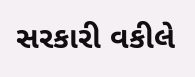સરકારી વકીલે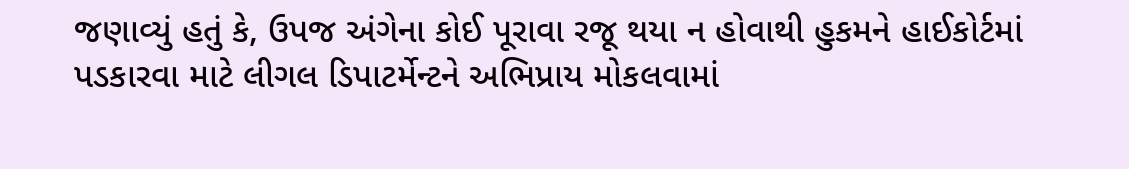જણાવ્યું હતું કે, ઉપજ અંગેના કોઈ પૂરાવા રજૂ થયા ન હોવાથી હુકમને હાઈકોર્ટમાં પડકારવા માટે લીગલ ડિપાટર્મેન્ટને અભિપ્રાય મોકલવામાં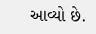આવ્યો છે.